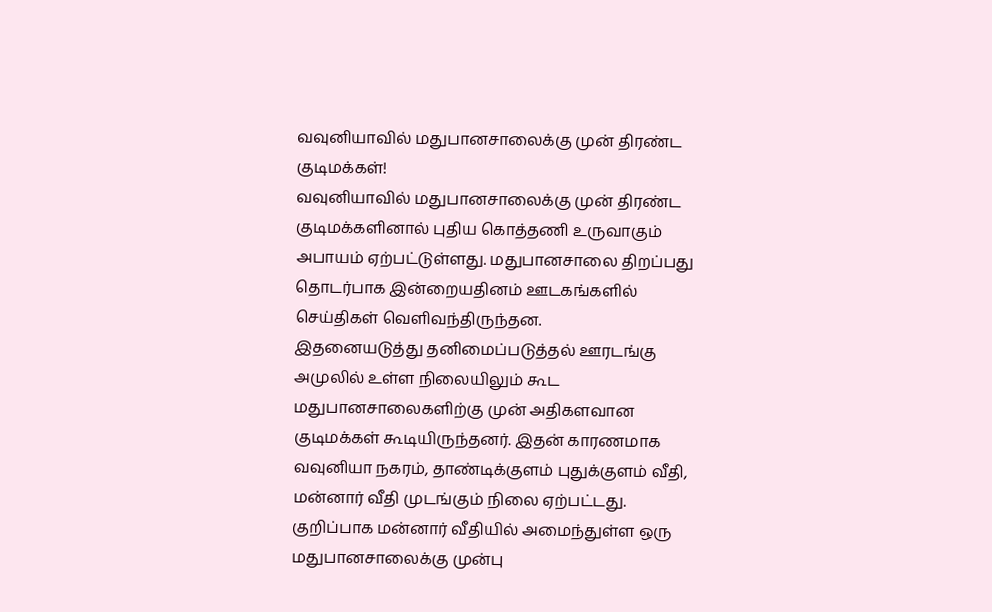வவுனியாவில் மதுபானசாலைக்கு முன் திரண்ட குடிமக்கள்!
வவுனியாவில் மதுபானசாலைக்கு முன் திரண்ட குடிமக்களினால் புதிய கொத்தணி உருவாகும் அபாயம் ஏற்பட்டுள்ளது. மதுபானசாலை திறப்பது தொடர்பாக இன்றையதினம் ஊடகங்களில் செய்திகள் வெளிவந்திருந்தன.
இதனையடுத்து தனிமைப்படுத்தல் ஊரடங்கு அமுலில் உள்ள நிலையிலும் கூட மதுபானசாலைகளிற்கு முன் அதிகளவான குடிமக்கள் கூடியிருந்தனர். இதன் காரணமாக வவுனியா நகரம், தாண்டிக்குளம் புதுக்குளம் வீதி, மன்னார் வீதி முடங்கும் நிலை ஏற்பட்டது.
குறிப்பாக மன்னார் வீதியில் அமைந்துள்ள ஒரு மதுபானசாலைக்கு முன்பு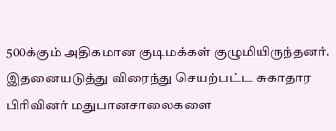500க்கும் அதிகமான குடிமக்கள் குழுமியிருந்தனர். இதனையடுத்து விரைந்து செயற்பட்ட சுகாதார பிரிவினர் மதுபானசாலைகளை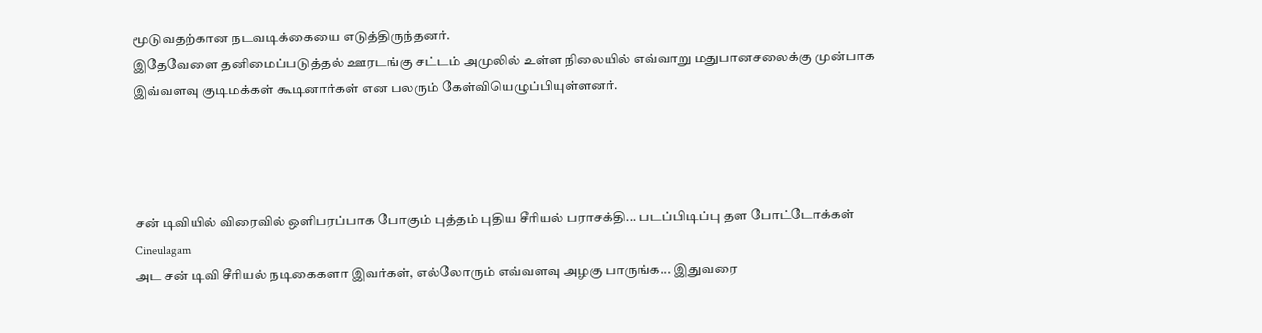மூடுவதற்கான நடவடிக்கையை எடுத்திருந்தனர்.
இதேவேளை தனிமைப்படுத்தல் ஊரடங்கு சட்டம் அமுலில் உள்ள நிலையில் எவ்வாறு மதுபானசலைக்கு முன்பாக இவ்வளவு குடிமக்கள் கூடினார்கள் என பலரும் கேள்வியெழுப்பியுள்ளனர்.




சன் டிவியில் விரைவில் ஒளிபரப்பாக போகும் புத்தம் புதிய சீரியல் பராசக்தி... படப்பிடிப்பு தள போட்டோக்கள் Cineulagam
அட சன் டிவி சீரியல் நடிகைகளா இவர்கள், எல்லோரும் எவ்வளவு அழகு பாருங்க... இதுவரை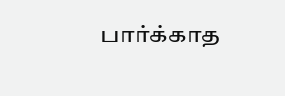பார்க்காத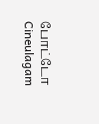போட்டோ Cineulagam